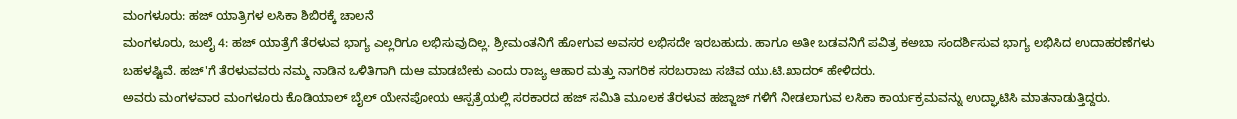ಮಂಗಳೂರು: ಹಜ್ ಯಾತ್ರಿಗಳ ಲಸಿಕಾ ಶಿಬಿರಕ್ಕೆ ಚಾಲನೆ
ಮಂಗಳೂರು, ಜುಲೈ 4: ಹಜ್ ಯಾತ್ರೆಗೆ ತೆರಳುವ ಭಾಗ್ಯ ಎಲ್ಲರಿಗೂ ಲಭಿಸುವುದಿಲ್ಲ. ಶ್ರೀಮಂತನಿಗೆ ಹೋಗುವ ಅವಸರ ಲಭಿಸದೇ ಇರಬಹುದು. ಹಾಗೂ ಅತೀ ಬಡವನಿಗೆ ಪವಿತ್ರ ಕಅಬಾ ಸಂದರ್ಶಿಸುವ ಭಾಗ್ಯ ಲಭಿಸಿದ ಉದಾಹರಣೆಗಳು ಬಹಳಷ್ಟಿವೆ. ಹಜ್'ಗೆ ತೆರಳುವವರು ನಮ್ಮ ನಾಡಿನ ಒಳಿತಿಗಾಗಿ ದುಆ ಮಾಡಬೇಕು ಎಂದು ರಾಜ್ಯ ಆಹಾರ ಮತ್ತು ನಾಗರಿಕ ಸರಬರಾಜು ಸಚಿವ ಯು.ಟಿ.ಖಾದರ್ ಹೇಳಿದರು.
ಅವರು ಮಂಗಳವಾರ ಮಂಗಳೂರು ಕೊಡಿಯಾಲ್ ಬೈಲ್ ಯೇನಪೋಯ ಆಸ್ಪತ್ರೆಯಲ್ಲಿ ಸರಕಾರದ ಹಜ್ ಸಮಿತಿ ಮೂಲಕ ತೆರಳುವ ಹಜ್ಜಾಜ್ ಗಳಿಗೆ ನೀಡಲಾಗುವ ಲಸಿಕಾ ಕಾರ್ಯಕ್ರಮವನ್ನು ಉದ್ಘಾಟಿಸಿ ಮಾತನಾಡುತ್ತಿದ್ದರು.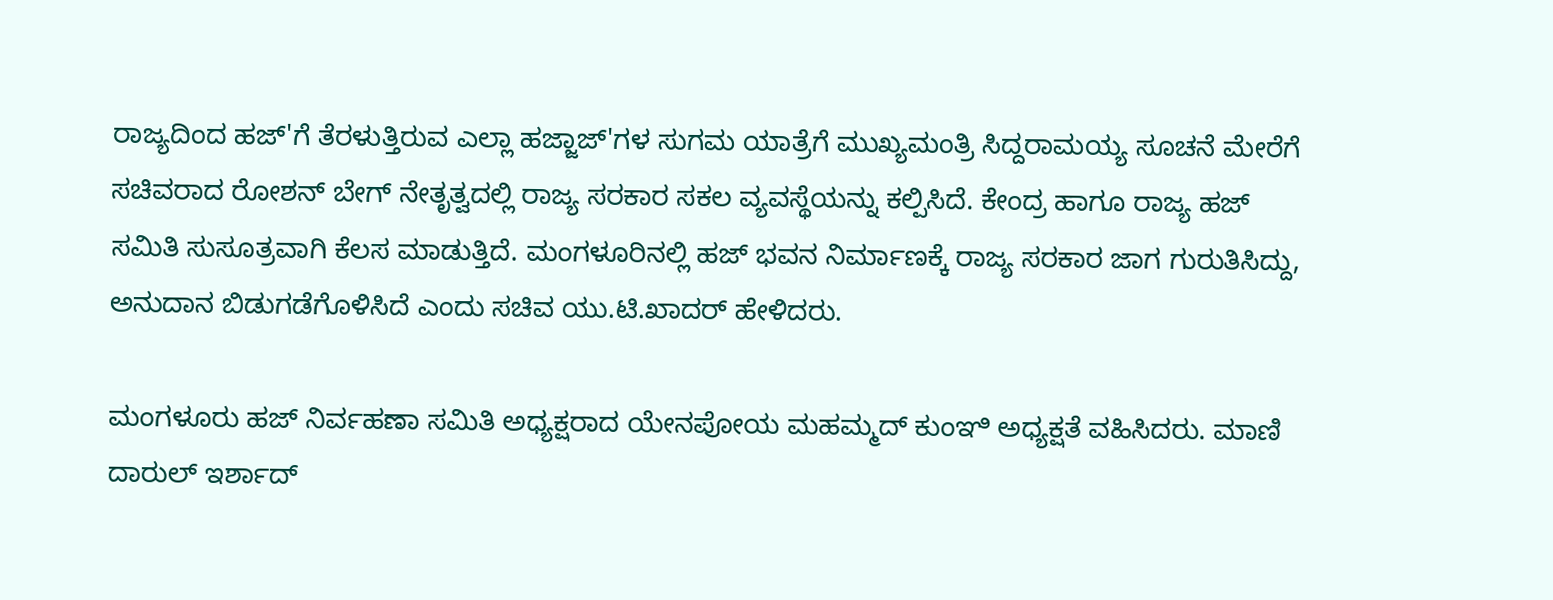ರಾಜ್ಯದಿಂದ ಹಜ್'ಗೆ ತೆರಳುತ್ತಿರುವ ಎಲ್ಲಾ ಹಜ್ಜಾಜ್'ಗಳ ಸುಗಮ ಯಾತ್ರೆಗೆ ಮುಖ್ಯಮಂತ್ರಿ ಸಿದ್ದರಾಮಯ್ಯ ಸೂಚನೆ ಮೇರೆಗೆ ಸಚಿವರಾದ ರೋಶನ್ ಬೇಗ್ ನೇತೃತ್ವದಲ್ಲಿ ರಾಜ್ಯ ಸರಕಾರ ಸಕಲ ವ್ಯವಸ್ಥೆಯನ್ನು ಕಲ್ಪಿಸಿದೆ. ಕೇಂದ್ರ ಹಾಗೂ ರಾಜ್ಯ ಹಜ್ ಸಮಿತಿ ಸುಸೂತ್ರವಾಗಿ ಕೆಲಸ ಮಾಡುತ್ತಿದೆ. ಮಂಗಳೂರಿನಲ್ಲಿ ಹಜ್ ಭವನ ನಿರ್ಮಾಣಕ್ಕೆ ರಾಜ್ಯ ಸರಕಾರ ಜಾಗ ಗುರುತಿಸಿದ್ದು, ಅನುದಾನ ಬಿಡುಗಡೆಗೊಳಿಸಿದೆ ಎಂದು ಸಚಿವ ಯು.ಟಿ.ಖಾದರ್ ಹೇಳಿದರು.

ಮಂಗಳೂರು ಹಜ್ ನಿರ್ವಹಣಾ ಸಮಿತಿ ಅಧ್ಯಕ್ಷರಾದ ಯೇನಪೋಯ ಮಹಮ್ಮದ್ ಕುಂಞಿ ಅಧ್ಯಕ್ಷತೆ ವಹಿಸಿದರು. ಮಾಣಿ ದಾರುಲ್ ಇರ್ಶಾದ್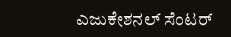ಎಜುಕೇಶನಲ್ ಸೆಂಟರ್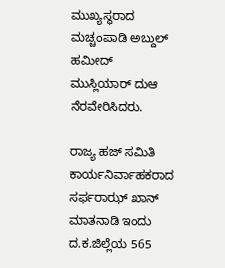ಮುಖ್ಯಸ್ಥರಾದ ಮಚ್ಚಂಪಾಡಿ ಅಬ್ದುಲ್ ಹಮೀದ್ ಮುಸ್ಲಿಯಾರ್ ದುಆ ನೆರವೇರಿಸಿದರು.

ರಾಜ್ಯ ಹಜ್ ಸಮಿತಿ ಕಾರ್ಯನಿರ್ವಾಹಕರಾದ ಸರ್ಫರಾಝ್ ಖಾನ್ ಮಾತನಾಡಿ ಇಂದು ದ.ಕ.ಜಿಲ್ಲೆಯ 565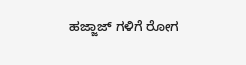ಹಜ್ಜಾಜ್ ಗಳಿಗೆ ರೋಗ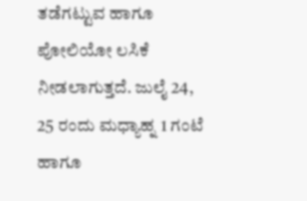ತಡೆಗಟ್ಟುವ ಹಾಗೂ ಪೋಲಿಯೋ ಲಸಿಕೆ ನೀಡಲಾಗುತ್ತದೆ. ಜುಲೈ 24, 25 ರಂದು ಮಧ್ಯಾಹ್ನ 1 ಗಂಟೆ ಹಾಗೂ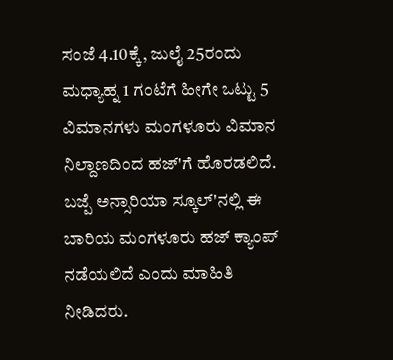ಸಂಜೆ 4.10ಕ್ಕೆ, ಜುಲೈ 25ರಂದು ಮಧ್ಯಾಹ್ನ 1 ಗಂಟೆಗೆ ಹೀಗೇ ಒಟ್ಟು 5 ವಿಮಾನಗಳು ಮಂಗಳೂರು ವಿಮಾನ ನಿಲ್ದಾಣದಿಂದ ಹಜ್'ಗೆ ಹೊರಡಲಿದೆ. ಬಜ್ಪೆ ಅನ್ಸಾರಿಯಾ ಸ್ಕೂಲ್'ನಲ್ಲಿ ಈ ಬಾರಿಯ ಮಂಗಳೂರು ಹಜ್ ಕ್ಯಾಂಪ್ ನಡೆಯಲಿದೆ ಎಂದು ಮಾಹಿತಿ ನೀಡಿದರು.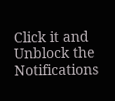Click it and Unblock the Notifications